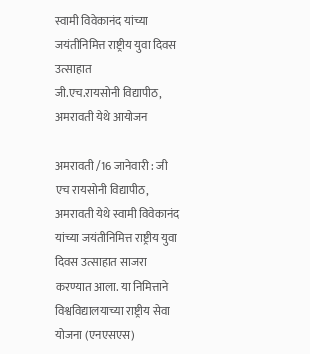स्वामी विवेकानंद यांच्या जयंतीनिमित्त राष्ट्रीय युवा दिवस उत्साहात
जी.एच.रायसोनी विद्यापीठ, अमरावती येथे आयोजन

अमरावती /16 जानेवारी : जी एच रायसोनी विद्यापीठ, अमरावती येथे स्वामी विवेकानंद यांच्या जयंतीनिमित्त राष्ट्रीय युवा दिवस उत्साहात साजरा करण्यात आला. या निमित्ताने विश्वविद्यालयाच्या राष्ट्रीय सेवा योजना (एनएसएस)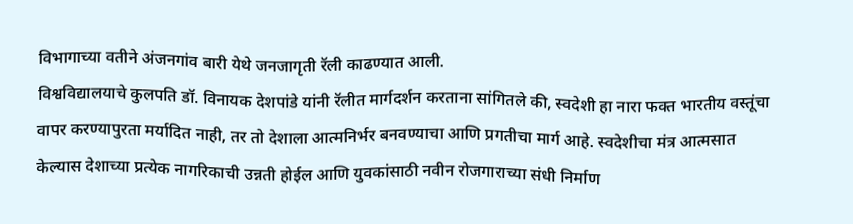विभागाच्या वतीने अंजनगांव बारी येथे जनजागृती रॅली काढण्यात आली.
विश्वविद्यालयाचे कुलपति डॉ. विनायक देशपांडे यांनी रॅलीत मार्गदर्शन करताना सांगितले की, स्वदेशी हा नारा फक्त भारतीय वस्तूंचा वापर करण्यापुरता मर्यादित नाही, तर तो देशाला आत्मनिर्भर बनवण्याचा आणि प्रगतीचा मार्ग आहे. स्वदेशीचा मंत्र आत्मसात केल्यास देशाच्या प्रत्येक नागरिकाची उन्नती होईल आणि युवकांसाठी नवीन रोजगाराच्या संधी निर्माण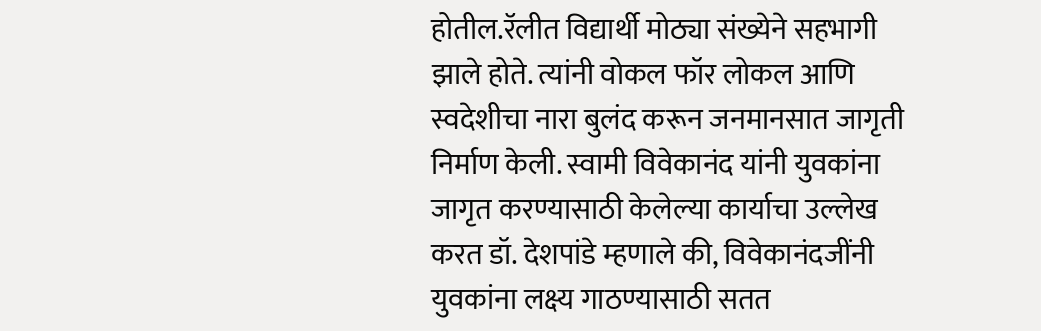होतील.रॅलीत विद्यार्थी मोठ्या संख्येने सहभागी झाले होते. त्यांनी वोकल फॉर लोकल आणि स्वदेशीचा नारा बुलंद करून जनमानसात जागृती निर्माण केली. स्वामी विवेकानंद यांनी युवकांना जागृत करण्यासाठी केलेल्या कार्याचा उल्लेख करत डॉ. देशपांडे म्हणाले की, विवेकानंदजींनी युवकांना लक्ष्य गाठण्यासाठी सतत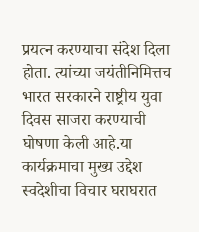प्रयत्न करण्याचा संदेश दिला होता. त्यांच्या जयंतीनिमित्तच भारत सरकारने राष्ट्रीय युवा दिवस साजरा करण्याची घोषणा केली आहे.या कार्यक्रमाचा मुख्य उद्देश स्वदेशीचा विचार घराघरात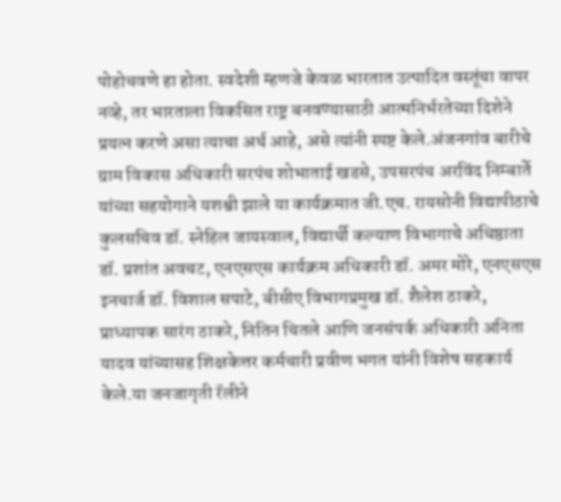पोहोचवणे हा होता. स्वदेशी म्हणजे केवळ भारतात उत्पादित वस्तूंचा वापर नव्हे, तर भारताला विकसित राष्ट्र बनवण्यासाठी आत्मनिर्भरतेच्या दिशेने प्रयत्न करणे असा त्याचा अर्थ आहे, असे त्यांनी स्पष्ट केले.अंजनगांव बारीचे ग्राम विकास अधिकारी सरपंच शोभाताई खडसे, उपसरपंच अरविंद निम्बार्ते यांच्या सहयोगाने यशश्वी झाले या कार्यक्रमात जी.एच. रायसोनी विद्यापीठाचे कुलसचिव डॉ. स्नेहिल जायस्वाल, विद्यार्थी कल्याण विभागाचे अधिष्ठाता डॉ. प्रशांत अवचट, एनएसएस कार्यक्रम अधिकारी डॉ. अमर मोरे, एनएसएस इनचार्ज डॉ. विशाल सपाटे, बीसीए विभागप्रमुख डॉ. शैलेश ठाकरे, प्राध्यापक सारंग ठाकरे, नितिन चितले आणि जनसंपर्क अधिकारी अनिता यादव यांच्यासह शिक्षकेत्तर कर्मचारी प्रवीण भगत यांनी विशेष सहकार्य केले.या जनजागृती रॅलीने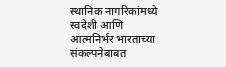स्थानिक नागरिकांमध्ये स्वदेशी आणि आत्मनिर्भर भारताच्या संकल्पनेबाबत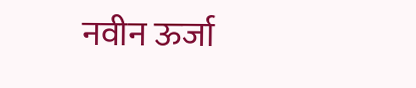नवीन ऊर्जा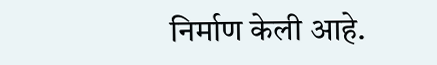निर्माण केली आहे.